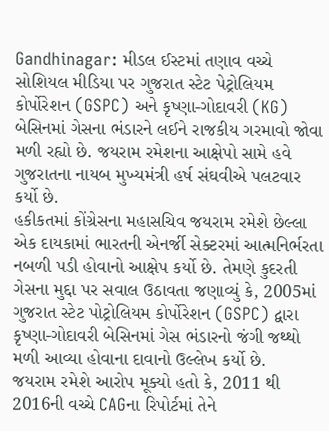Gandhinagar: મીડલ ઈસ્ટમાં તણાવ વચ્ચે સોશિયલ મીડિયા પર ગુજરાત સ્ટેટ પેટ્રોલિયમ કોર્પોરેશન (GSPC) અને કૃષ્ણા-ગોદાવરી (KG) બેસિનમાં ગેસના ભંડારને લઈને રાજકીય ગરમાવો જોવા મળી રહ્યો છે. જયરામ રમેશના આક્ષેપો સામે હવે ગુજરાતના નાયબ મુખ્યમંત્રી હર્ષ સંઘવીએ પલટવાર કર્યો છે.
હકીકતમાં કોંગ્રેસના મહાસચિવ જયરામ રમેશે છેલ્લા એક દાયકામાં ભારતની એનર્જી સેક્ટરમાં આત્મનિર્ભરતા નબળી પડી હોવાનો આક્ષેપ કર્યો છે. તેમણે કુદરતી ગેસના મુદ્દા પર સવાલ ઉઠાવતા જણાવ્યું કે, 2005માં ગુજરાત સ્ટેટ પોટ્રોલિયમ કોર્પોરેશન (GSPC) દ્વારા કૃષ્ણા-ગોદાવરી બેસિનમાં ગેસ ભંડારનો જંગી જથ્થો મળી આવ્યા હોવાના દાવાનો ઉલ્લેખ કર્યો છે.
જયરામ રમેશે આરોપ મૂક્યો હતો કે, 2011 થી 2016ની વચ્ચે CAGના રિપોર્ટમાં તેને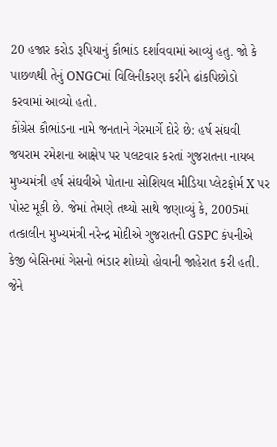20 હજાર કરોડ રૂપિયાનું કૌભાંડ દર્શાવવામાં આવ્યું હતુ. જો કે પાછળથી તેનું ONGCમાં વિલિનીકરણ કરીને ઢાંકપિછોડો કરવામાં આવ્યો હતો.
કોંગ્રેસ કૌભાંડના નામે જનતાને ગેરમાર્ગે દોરે છે: હર્ષ સંઘવી
જયરામ રમેશના આક્ષેપ પર પલટવાર કરતાં ગુજરાતના નાયબ મુખ્યમંત્રી હર્ષ સંઘવીએ પોતાના સોશિયલ મીડિયા પ્લેટફોર્મ X પર પોસ્ટ મૂકી છે. જેમાં તેમણે તથ્યો સાથે જણાવ્યું કે, 2005માં તત્કાલીન મુખ્યમંત્રી નરેન્દ્ર મોદીએ ગુજરાતની GSPC કંપનીએ કેજી બેસિનમાં ગેસનો ભંડાર શોધ્યો હોવાની જાહેરાત કરી હતી. જેને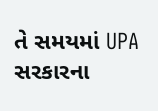તે સમયમાં UPA સરકારના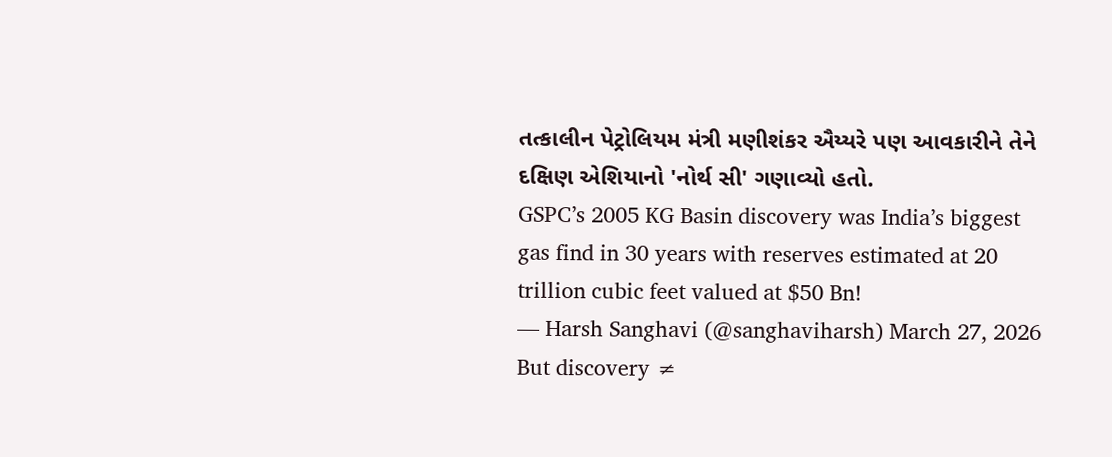તત્કાલીન પેટ્રોલિયમ મંત્રી મણીશંકર ઐય્યરે પણ આવકારીને તેને દક્ષિણ એશિયાનો 'નોર્થ સી' ગણાવ્યો હતો.
GSPC’s 2005 KG Basin discovery was India’s biggest gas find in 30 years with reserves estimated at 20 trillion cubic feet valued at $50 Bn!
— Harsh Sanghavi (@sanghaviharsh) March 27, 2026
But discovery ≠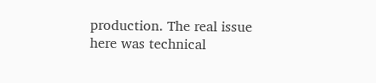production. The real issue here was technical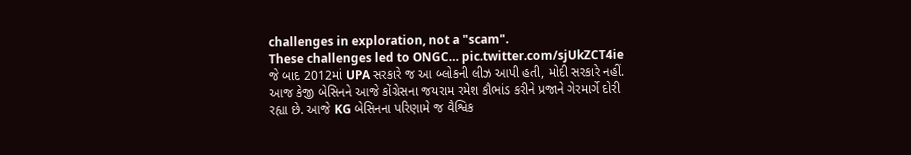challenges in exploration, not a "scam".
These challenges led to ONGC… pic.twitter.com/sjUkZCT4ie
જે બાદ 2012માં UPA સરકારે જ આ બ્લોકની લીઝ આપી હતી, મોદી સરકારે નહીં. આજ કેજી બેસિનને આજે કોંગ્રેસના જયરામ રમેશ કૌભાંડ કરીને પ્રજાને ગેરમાર્ગે દોરી રહ્યા છે. આજે KG બેસિનના પરિણામે જ વૈશ્વિક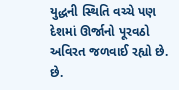યુદ્ધની સ્થિતિ વચ્ચે પણ દેશમાં ઊર્જાનો પૂરવઠો અવિરત જળવાઈ રહ્યો છે. છે.